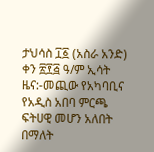ታህሳስ ፲፩ (አስራ አንድ) ቀን ፳፻፭ ዓ/ም ኢሳት ዜና:-መጪው የአካባቢና የአዲስ አበባ ምርጫ ፍትሀዊ መሆን አለበት በማለት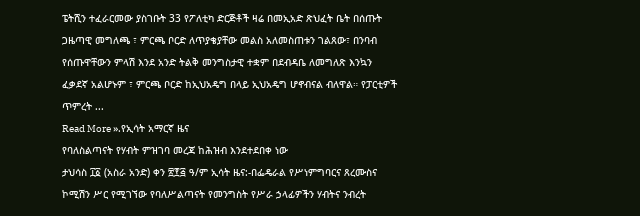ፔትሺን ተፈራርመው ያስገቡት 33 የፖለቲካ ድርጅቶች ዛሬ በመኢአድ ጽህፈት ቤት በሰጡት ጋዜጣዊ መግለጫ ፣ ምርጫ ቦርድ ለጥያቄያቸው መልስ አለመስጠቱን ገልጸው፣ በንባብ የሰጡዋቸውን ምላሽ እንደ አንድ ትልቅ መንግስታዊ ተቋም በደብዳቤ ለመግለጽ እንኳን ፈቃደኛ አልሆኑም ፣ ምርጫ ቦርድ ከኢህአዴግ በላይ ኢህአዴግ ሆኖብናል ብለዋል። የፓርቲዎች ጥምረት ...
Read More ».የኢሳት አማርኛ ዜና
የባለስልጣናት የሃብት ምዝገባ መረጃ ከሕዝብ እንደተደበቀ ነው
ታህሳስ ፲፩ (አስራ አንድ) ቀን ፳፻፭ ዓ/ም ኢሳት ዜና:-በፌዴራል የሥነምግባርና ጸረሙስና ኮሚሽን ሥር የሚገኘው የባለሥልጣናት የመንግስት የሥራ ኃላፊዎችን ሃብትና ንብረት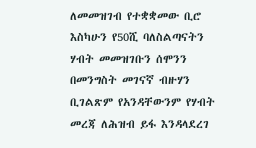ለመመዝገብ የተቋቋመው ቢሮ እስካሁን የ50ሺ ባለስልጣናትን ሃብት መመዝገቡን ሰሞንን በመንግስት መገናኛ ብዙሃን ቢገልጽም የአንዳቸውንም የሃብት መረጃ ለሕዝብ ይፋ እንዳላደረገ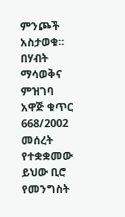ምንጮች አስታወቁ፡፡ በሃብት ማሳወቅና ምዝገባ አዋጅ ቁጥር 668/2002 መሰረት የተቋቋመው ይህው ቢሮ የመንግስት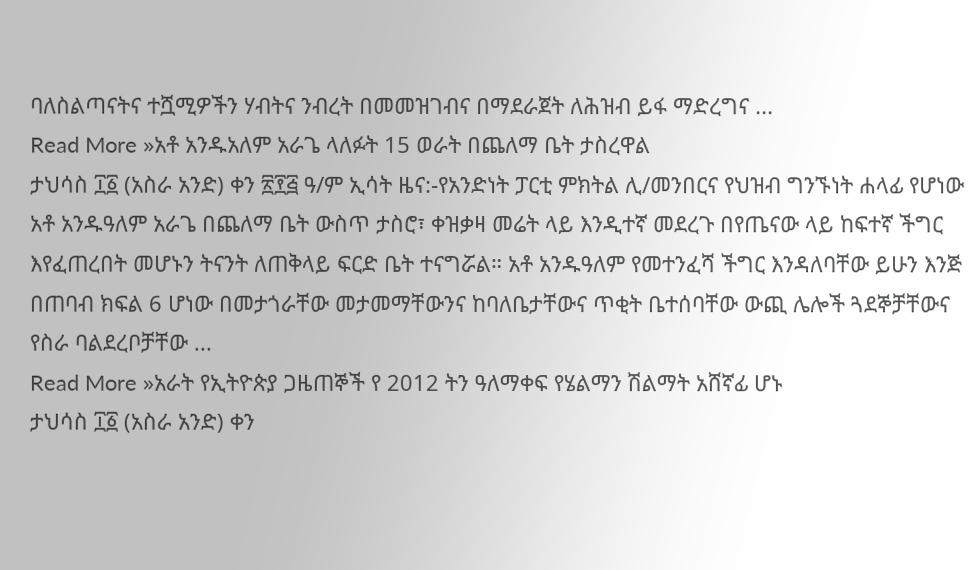ባለስልጣናትና ተሿሚዎችን ሃብትና ንብረት በመመዝገብና በማደራጀት ለሕዝብ ይፋ ማድረግና ...
Read More »አቶ አንዱአለም አራጌ ላለፉት 15 ወራት በጨለማ ቤት ታስረዋል
ታህሳስ ፲፩ (አስራ አንድ) ቀን ፳፻፭ ዓ/ም ኢሳት ዜና:-የአንድነት ፓርቲ ምክትል ሊ/መንበርና የህዝብ ግንኙነት ሐላፊ የሆነው አቶ አንዱዓለም አራጌ በጨለማ ቤት ውስጥ ታስሮ፣ ቀዝቃዛ መሬት ላይ እንዲተኛ መደረጉ በየጤናው ላይ ከፍተኛ ችግር እየፈጠረበት መሆኑን ትናንት ለጠቅላይ ፍርድ ቤት ተናግሯል። አቶ አንዱዓለም የመተንፈሻ ችግር እንዳለባቸው ይሁን እንጅ በጠባብ ክፍል 6 ሆነው በመታጎራቸው መታመማቸውንና ከባለቤታቸውና ጥቂት ቤተሰባቸው ውጪ ሌሎች ጓደኞቻቸውና የስራ ባልደረቦቻቸው ...
Read More »አራት የኢትዮጵያ ጋዜጠኞች የ 2012 ትን ዓለማቀፍ የሄልማን ሽልማት አሸኛፊ ሆኑ
ታህሳስ ፲፩ (አስራ አንድ) ቀን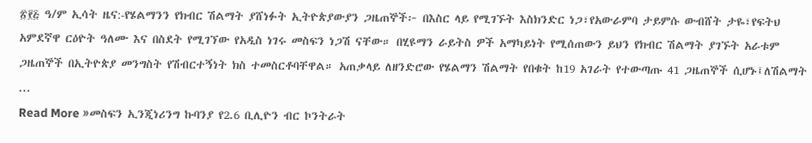፳፻፭ ዓ/ም ኢሳት ዜና:-የሄልማንን የክብር ሽልማት ያሸነፉት ኢትዮጵያውያን ጋዜጠኞች፦ በእስር ላይ የሚገኙት እስክንድር ነጋ፣የአውራምባ ታይምሱ ውብሸት ታዬ፣የፍትህ አምደኛዋ ርዕዮት ዓለሙ እና በስደት የሚገኘው የአዲስ ነገሩ መስፍን ነጋሽ ናቸው። በሂዩማን ራይትስ ዎች አማካይነት የሚሰጠውን ይህን የክብር ሽልማት ያገኙት አራቱም ጋዜጠኞች በኢትዮጵያ መንግስት የሽብርተኝነት ክስ ተመስርቶባቸዋል። አጠቃላይ ለዘንድሮው የሄልማን ሽልማት የበቁት ከ19 አገራት የተውጣጡ 41 ጋዜጠኞች ሲሆኑ፤ለሽልማት ...
Read More »መስፍን ኢንጂነሪንግ ኩባንያ የ2.6 ቢሊዮን ብር ኮንትራት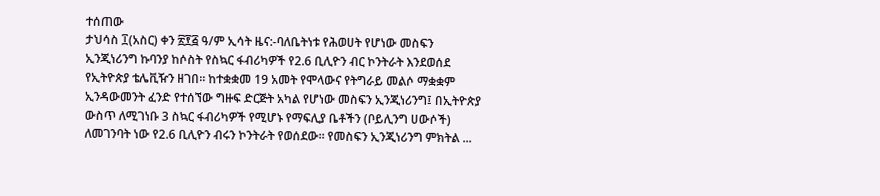ተሰጠው
ታህሳስ ፲(አስር) ቀን ፳፻፭ ዓ/ም ኢሳት ዜና:-ባለቤትነቱ የሕወሀት የሆነው መስፍን ኢንጂነሪንግ ኩባንያ ከሶስት የስኳር ፋብሪካዎች የ2.6 ቢሊዮን ብር ኮንትራት እንደወሰደ የኢትዮጵያ ቴሌቪዥን ዘገበ። ከተቋቋመ 19 አመት የሞላውና የትግራይ መልሶ ማቋቋም ኢንዳውመንት ፈንድ የተሰኘው ግዙፍ ድርጅት አካል የሆነው መስፍን ኢንጂነሪንግ፤ በኢትዮጵያ ውስጥ ለሚገነቡ 3 ስኳር ፋብሪካዎች የሚሆኑ የማፍሊያ ቤቶችን (ቦይሊንግ ሀውሶች) ለመገንባት ነው የ2.6 ቢሊዮን ብሩን ኮንትራት የወሰደው። የመስፍን ኢንጂነሪንግ ምክትል ...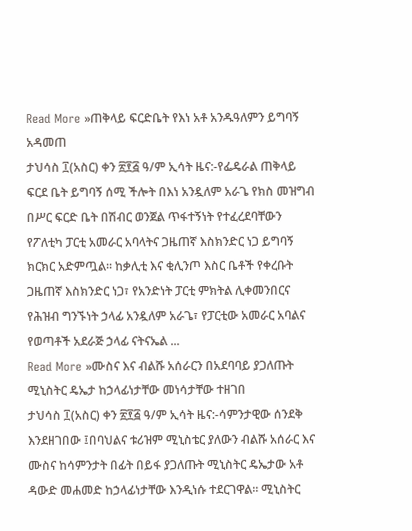Read More »ጠቅላይ ፍርድቤት የእነ አቶ አንዱዓለምን ይግባኝ አዳመጠ
ታህሳስ ፲(አስር) ቀን ፳፻፭ ዓ/ም ኢሳት ዜና:-የፌዴራል ጠቅላይ ፍርደ ቤት ይግባኝ ሰሚ ችሎት በእነ አንዷለም አራጌ የክስ መዝግብ በሥር ፍርድ ቤት በሽብር ወንጀል ጥፋተኝነት የተፈረደባቸውን የፖለቲካ ፓርቲ አመራር አባላትና ጋዜጠኛ እስክንድር ነጋ ይግባኝ ክርክር አድምጧል፡፡ ከቃሊቲ እና ቂሊንጦ እስር ቤቶች የቀረቡት ጋዜጠኛ እስክንድር ነጋ፣ የአንድነት ፓርቲ ምክትል ሊቀመንበርና የሕዝብ ግንኙነት ኃላፊ አንዷለም አራጌ፣ የፓርቲው አመራር አባልና የወጣቶች አደራጅ ኃላፊ ናትናኤል ...
Read More »ሙስና እና ብልሹ አሰራርን በአደባባይ ያጋለጡት ሚኒስትር ዴኤታ ከኃላፊነታቸው መነሳታቸው ተዘገበ
ታህሳስ ፲(አስር) ቀን ፳፻፭ ዓ/ም ኢሳት ዜና:-ሳምንታዊው ሰንደቅ እንደዘገበው ፤በባህልና ቱሪዝም ሚኒስቴር ያለውን ብልሹ አሰራር እና ሙስና ከሳምንታት በፊት በይፋ ያጋለጡት ሚኒስትር ዴኤታው አቶ ዳውድ መሐመድ ከኃላፊነታቸው እንዲነሱ ተደርገዋል። ሚኒስትር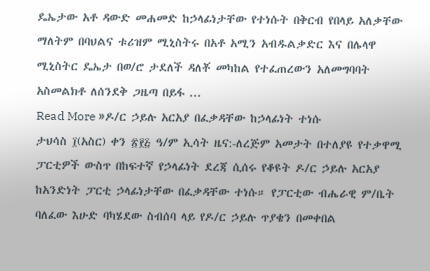ዴኤታው አቶ ዳውድ መሐመድ ከኃላፊነታቸው የተነሱት በቅርብ የበላይ አለቃቸው ማለትም በባህልና ቱሪዝም ሚኒስትሩ በአቶ አሚን አብዱልቃድር እና በሌላዋ ሚኒስትር ዴኤታ በወ/ሮ ታደለች ዳለቾ መካከል የተፈጠረውን አለመግባባት አስመልክቶ ለሰንደቅ ጋዜጣ በይፋ ...
Read More »ዶ/ር ኃይሉ አርአያ በፈቃዳቸው ከኃላፊነት ተነሱ
ታህሳስ ፲(አስር) ቀን ፳፻፭ ዓ/ም ኢሳት ዜና:-ለረጅም አመታት በተለያዩ የተቃዋሚ ፓርቲዎች ውስጥ በከፍተኛ የኃላፊነት ደረጃ ሲሰሩ የቆዩት ዶ/ር ኃይሉ አርአያ ከአንድነት ፓርቲ ኃላፊነታቸው በፈቃዳቸው ተነሱ። የፓርቲው ብሔራዊ ም/ቤት ባለፈው እሁድ ባካሄደው ስብሰባ ላይ የዶ/ር ኃይሉ ጥያቄን በመቀበል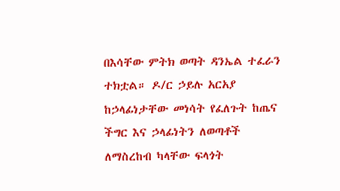በእሳቸው ምትክ ወጣት ዳንኤል ተፈራን ተክቷል። ዶ/ር ኃይሉ አርአያ ከኃላፊነታቸው መነሳት የፈለጉት ከጤና ችግር እና ኃላፊነትን ለወጣቶች ለማስረከብ ካላቸው ፍላጎት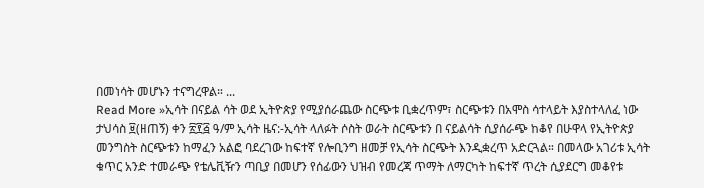በመነሳት መሆኑን ተናግረዋል። ...
Read More »ኢሳት በናይል ሳት ወደ ኢትዮጵያ የሚያሰራጨው ስርጭቱ ቢቋረጥም፣ ስርጭቱን በአሞስ ሳተላይት እያስተላለፈ ነው
ታህሳስ ፱(ዘጠኝ) ቀን ፳፻፭ ዓ/ም ኢሳት ዜና:-ኢሳት ላለፉት ሶስት ወራት ስርጭቱን በ ናይልሳት ሲያሰራጭ ከቆየ በሁዋላ የኢትዮጵያ መንግስት ስርጭቱን ከማፈን አልፎ ባደረገው ከፍተኛ የሎቢንግ ዘመቻ የኢሳት ስርጭት እንዲቋረጥ አድርጓል። በመላው አገሪቱ ኢሳት ቁጥር አንድ ተመራጭ የቴሌቪዥን ጣቢያ በመሆን የሰፊውን ህዝብ የመረጃ ጥማት ለማርካት ከፍተኛ ጥረት ሲያደርግ መቆየቱ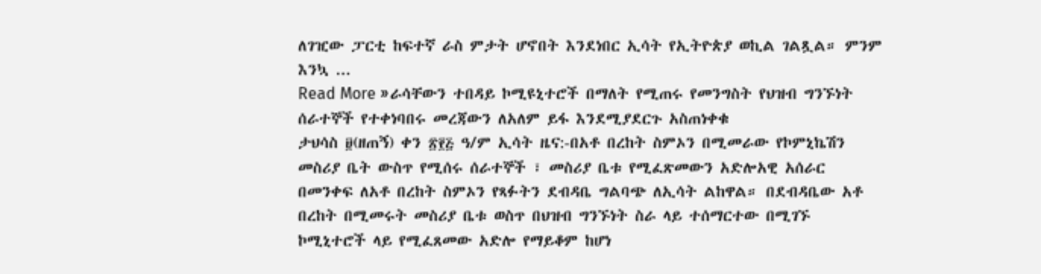ለገዢው ፓርቲ ከፍተኛ ራስ ምታት ሆኖበት እንደነበር ኢሳት የኢትዮጵያ ወኪል ገልጿል። ምንም እንኳ ...
Read More »ራሳቸውን ተበዳይ ኮሚዩኒተሮች በማለት የሚጠሩ የመንግስት የህዝብ ግንኙነት ሰራተኞች የተቀነባበሩ መረጃውን ለአለም ይፋ እንደሚያደርጉ አስጠነቀቁ
ታህሳስ ፱(ዘጠኝ) ቀን ፳፻፭ ዓ/ም ኢሳት ዜና:-በአቶ በረከት ስምኦን በሚመራው የኮምኒኬሽን መስሪያ ቤት ውስጥ የሚሰሩ ሰራተኞች ፣ መስሪያ ቤቱ የሚፈጽመውን አድሎአዊ አሰራር በመንቀፍ ለአቶ በረከት ስምኦን የጻፉትን ደብዳቤ ግልባጭ ለኢሳት ልከዋል። በደብዳቤው አቶ በረከት በሚመሩት መስሪያ ቤቱ ወስጥ በህዝብ ግንኙነት ስራ ላይ ተሰማርተው በሚገኙ ኮሚኒተሮች ላይ የሚፈጸመው አድሎ የማይቆም ከሆነ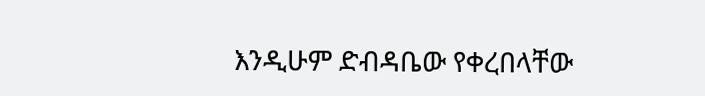እንዲሁም ድብዳቤው የቀረበላቸው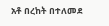አቶ በረከት በተለመደ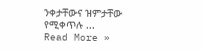ንቀታቸውና ዝምታቸው የሚቀጥሉ ...
Read More »